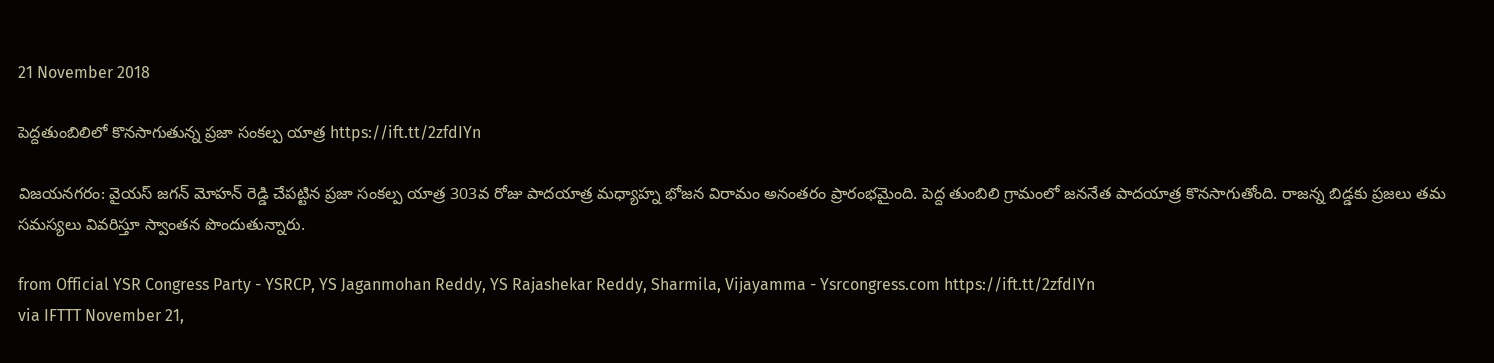21 November 2018

పెద్దతుంబిలిలో కొనసాగుతున్న ప్రజా సంకల్ప యాత్ర https://ift.tt/2zfdIYn

విజయనగరం: వైయస్‌ జగన్‌ మోహన్‌ రెడ్డి చేపట్టిన ప్రజా సంకల్ప యాత్ర 303వ రోజు పాదయాత్ర మధ్యాహ్న భోజన విరామం అనంతరం ప్రారంభమైంది. పెద్ద తుంబిలి గ్రామంలో జననేత పాదయాత్ర కొనసాగుతోంది. రాజన్న బిడ్డకు ప్రజలు తమ సమస్యలు వివరిస్తూ స్వాంతన పొందుతున్నారు.

from Official YSR Congress Party - YSRCP, YS Jaganmohan Reddy, YS Rajashekar Reddy, Sharmila, Vijayamma - Ysrcongress.com https://ift.tt/2zfdIYn
via IFTTT November 21,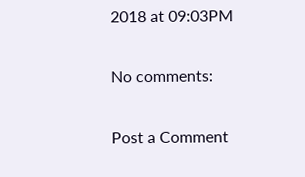2018 at 09:03PM

No comments:

Post a Comment